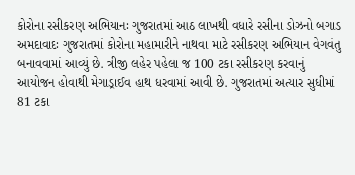કોરોના રસીકરણ અભિયાનઃ ગુજરાતમાં આઠ લાખથી વધારે રસીના ડોઝનો બગાડ
અમદાવાદઃ ગુજરાતમાં કોરોના મહામારીને નાથવા માટે રસીકરણ અભિયાન વેગવંતુ બનાવવામાં આવ્યું છે. ત્રીજી લહેર પહેલા જ 100 ટકા રસીકરણ કરવાનું આયોજન હોવાથી મેગાડ્રાઈવ હાથ ધરવામાં આવી છે. ગુજરાતમાં અત્યાર સુધીમાં 81 ટકા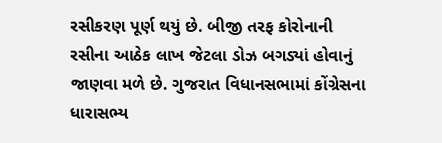રસીકરણ પૂર્ણ થયું છે. બીજી તરફ કોરોનાની રસીના આઠેક લાખ જેટલા ડોઝ બગડ્યાં હોવાનું જાણવા મળે છે. ગુજરાત વિધાનસભામાં કોંગ્રેસના ધારાસભ્ય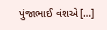પુંજાભાઈ વંશએ […]